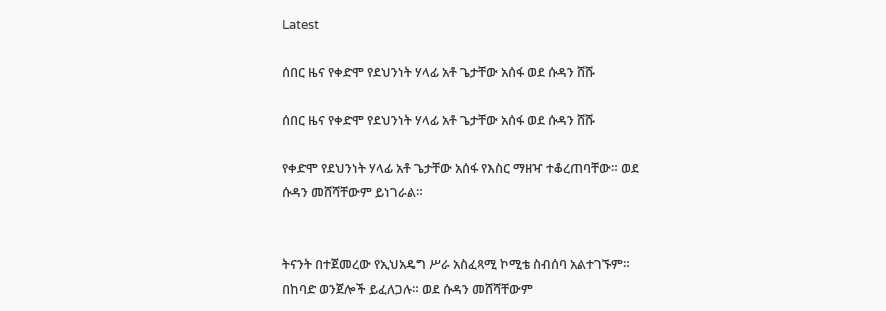Latest

ሰበር ዜና የቀድሞ የደህንነት ሃላፊ አቶ ጌታቸው አሰፋ ወደ ሱዳን ሸሹ

ሰበር ዜና የቀድሞ የደህንነት ሃላፊ አቶ ጌታቸው አሰፋ ወደ ሱዳን ሸሹ

የቀድሞ የደህንነት ሃላፊ አቶ ጌታቸው አሰፋ የእስር ማዘዣ ተቆረጠባቸው። ወደ ሱዳን መሸሻቸውም ይነገራል።


ትናንት በተጀመረው የኢህአዴግ ሥራ አስፈጻሚ ኮሚቴ ስብሰባ አልተገኙም። በከባድ ወንጀሎች ይፈለጋሉ። ወደ ሱዳን መሸሻቸውም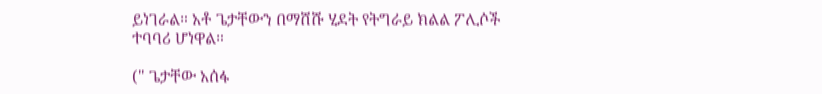ይነገራል። አቶ ጌታቸውን በማሸሹ ሂደት የትግራይ ክልል ፖሊሶች ተባባሪ ሆነዋል።

(" ጌታቸው አሰፋ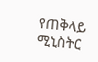የጠቅላይ ሚኒስትር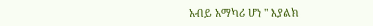አብይ አማካሪ ሆነ " እያልክ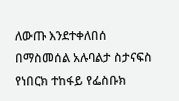ለውጡ እንደተቀለበሰ በማስመሰል አሉባልታ ስታናፍስ የነበርክ ተከፋይ የፌስቡክ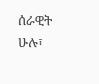ሰራዊት ሁሉ፣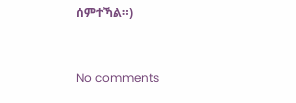ሰምተኻል።)



No comments